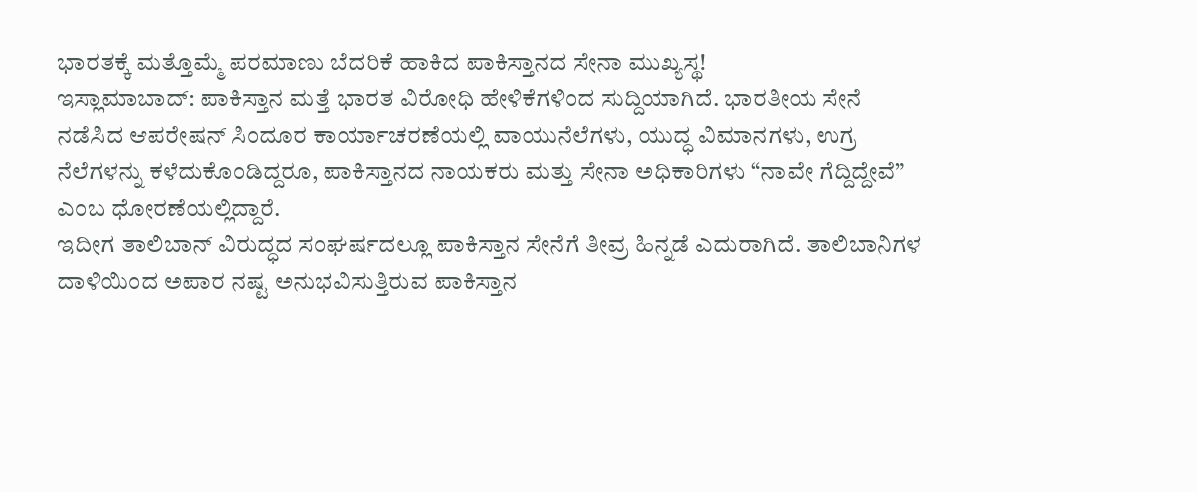ಭಾರತಕ್ಕೆ ಮತ್ತೊಮ್ಮೆ ಪರಮಾಣು ಬೆದರಿಕೆ ಹಾಕಿದ ಪಾಕಿಸ್ತಾನದ ಸೇನಾ ಮುಖ್ಯಸ್ಥ!
ಇಸ್ಲಾಮಾಬಾದ್: ಪಾಕಿಸ್ತಾನ ಮತ್ತೆ ಭಾರತ ವಿರೋಧಿ ಹೇಳಿಕೆಗಳಿಂದ ಸುದ್ದಿಯಾಗಿದೆ. ಭಾರತೀಯ ಸೇನೆ ನಡೆಸಿದ ಆಪರೇಷನ್ ಸಿಂದೂರ ಕಾರ್ಯಾಚರಣೆಯಲ್ಲಿ ವಾಯುನೆಲೆಗಳು, ಯುದ್ಧ ವಿಮಾನಗಳು, ಉಗ್ರ ನೆಲೆಗಳನ್ನು ಕಳೆದುಕೊಂಡಿದ್ದರೂ, ಪಾಕಿಸ್ತಾನದ ನಾಯಕರು ಮತ್ತು ಸೇನಾ ಅಧಿಕಾರಿಗಳು “ನಾವೇ ಗೆದ್ದಿದ್ದೇವೆ” ಎಂಬ ಧೋರಣೆಯಲ್ಲಿದ್ದಾರೆ.
ಇದೀಗ ತಾಲಿಬಾನ್ ವಿರುದ್ಧದ ಸಂಘರ್ಷದಲ್ಲೂ ಪಾಕಿಸ್ತಾನ ಸೇನೆಗೆ ತೀವ್ರ ಹಿನ್ನಡೆ ಎದುರಾಗಿದೆ. ತಾಲಿಬಾನಿಗಳ ದಾಳಿಯಿಂದ ಅಪಾರ ನಷ್ಟ ಅನುಭವಿಸುತ್ತಿರುವ ಪಾಕಿಸ್ತಾನ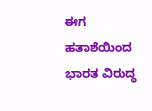ಈಗ ಹತಾಶೆಯಿಂದ ಭಾರತ ವಿರುದ್ಧ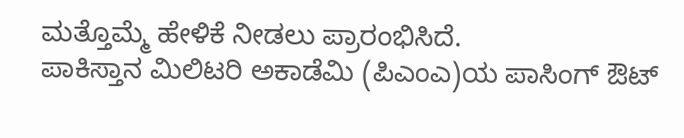ಮತ್ತೊಮ್ಮೆ ಹೇಳಿಕೆ ನೀಡಲು ಪ್ರಾರಂಭಿಸಿದೆ.
ಪಾಕಿಸ್ತಾನ ಮಿಲಿಟರಿ ಅಕಾಡೆಮಿ (ಪಿಎಂಎ)ಯ ಪಾಸಿಂಗ್ ಔಟ್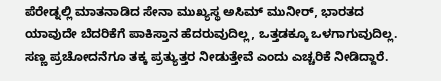ಪೆರೇಡ್ನಲ್ಲಿ ಮಾತನಾಡಿದ ಸೇನಾ ಮುಖ್ಯಸ್ಥ ಅಸಿಮ್ ಮುನೀರ್, ಭಾರತದ ಯಾವುದೇ ಬೆದರಿಕೆಗೆ ಪಾಕಿಸ್ತಾನ ಹೆದರುವುದಿಲ್ಲ, ಒತ್ತಡಕ್ಕೂ ಒಳಗಾಗುವುದಿಲ್ಲ. ಸಣ್ಣ ಪ್ರಚೋದನೆಗೂ ತಕ್ಕ ಪ್ರತ್ಯುತ್ತರ ನೀಡುತ್ತೇವೆ ಎಂದು ಎಚ್ಚರಿಕೆ ನೀಡಿದ್ದಾರೆ.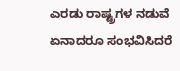ಎರಡು ರಾಷ್ಟ್ರಗಳ ನಡುವೆ ಏನಾದರೂ ಸಂಭವಿಸಿದರೆ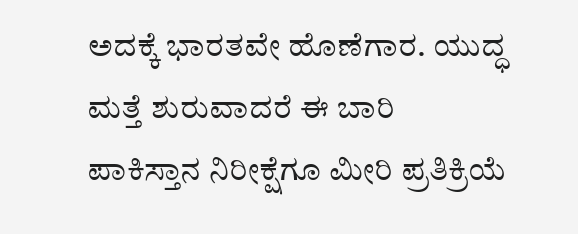ಅದಕ್ಕೆ ಭಾರತವೇ ಹೊಣೆಗಾರ. ಯುದ್ಧ ಮತ್ತೆ ಶುರುವಾದರೆ ಈ ಬಾರಿ ಪಾಕಿಸ್ತಾನ ನಿರೀಕ್ಷೆಗೂ ಮೀರಿ ಪ್ರತಿಕ್ರಿಯೆ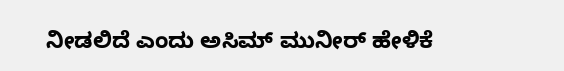ನೀಡಲಿದೆ ಎಂದು ಅಸಿಮ್ ಮುನೀರ್ ಹೇಳಿಕೆ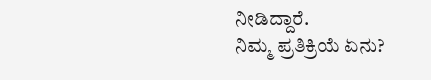ನೀಡಿದ್ದಾರೆ.
ನಿಮ್ಮ ಪ್ರತಿಕ್ರಿಯೆ ಏನು?